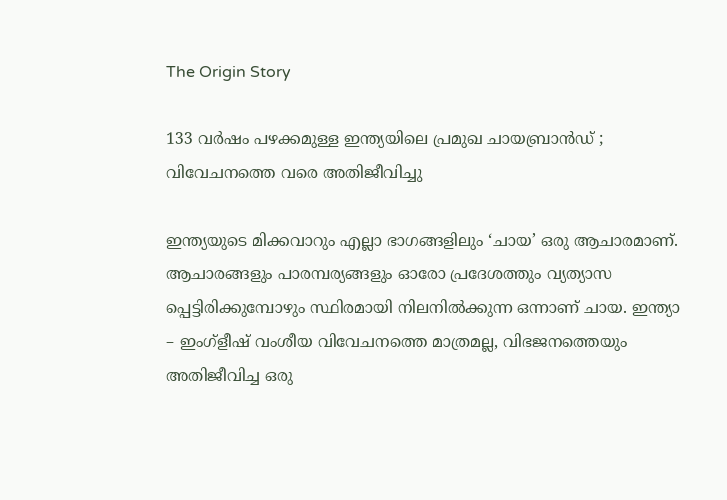The Origin Story

133 വര്‍ഷം പഴക്കമുള്ള ഇന്ത്യയിലെ പ്രമുഖ ചായബ്രാന്‍ഡ് ; വിവേചനത്തെ വരെ അതിജീവിച്ചു

ഇന്ത്യയുടെ മിക്കവാറും എല്ലാ ഭാഗങ്ങളിലും ‘ചായ’ ഒരു ആചാരമാണ്. ആചാരങ്ങളും പാരമ്പര്യങ്ങളും ഓരോ പ്രദേശത്തും വ്യത്യാസ പ്പെട്ടിരിക്കുമ്പോഴും സ്ഥിരമായി നിലനില്‍ക്കുന്ന ഒന്നാണ് ചായ. ഇന്ത്യാ – ഇംഗ്ളീഷ് വംശീയ വിവേചനത്തെ മാത്രമല്ല, വിഭജനത്തെയും അതിജീവിച്ച ഒരു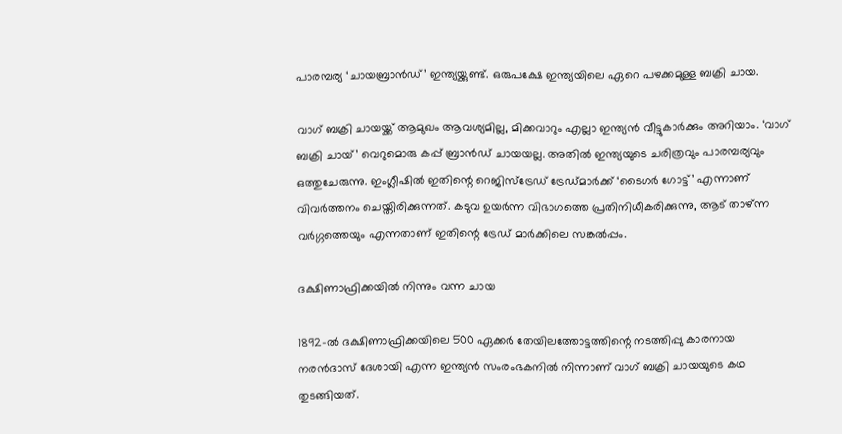പാരമ്പര്യ ‘ചായബ്രാന്‍ഡ്’ ഇന്ത്യയ്ക്കുണ്ട്. ഒരുപക്ഷേ ഇന്ത്യയിലെ ഏറെ പഴക്കമുള്ള ബക്രി ചായ.

വാഗ് ബക്രി ചായയ്ക്ക് ആമുഖം ആവശ്യമില്ല, മിക്കവാറും എല്ലാ ഇന്ത്യന്‍ വീട്ടുകാര്‍ക്കും അറിയാം. ‘വാഗ് ബക്രി ചായ്’ വെറുമൊരു കപ്പ് ബ്രാന്‍ഡ് ചായയല്ല. അതില്‍ ഇന്ത്യയുടെ ചരിത്രവും പാരമ്പര്യവും ഒത്തുചേരുന്നു. ഇംഗ്ലീഷില്‍ ഇതിന്റെ റെജിസ്‌ട്രേഡ് ട്രേഡ്മാര്‍ക്ക് ‘ടൈഗര്‍ ഗോട്ട്’ എന്നാണ് വിവര്‍ത്തനം ചെയ്തിരിക്കുന്നത്. കടുവ ഉയര്‍ന്ന വിഭാഗത്തെ പ്രതിനിധീകരിക്കുന്നു, ആട് താഴ്ന്ന വര്‍ഗ്ഗത്തെയും എന്നതാണ് ഇതിന്റെ ട്രേഡ് മാര്‍ക്കിലെ സങ്കല്‍പ്പം.

ദക്ഷിണാഫ്രിക്കയില്‍ നിന്നും വന്ന ചായ

1892-ല്‍ ദക്ഷിണാഫ്രിക്കയിലെ 500 ഏക്കര്‍ തേയിലത്തോട്ടത്തിന്റെ നടത്തിപ്പു കാരനായ നരന്‍ദാസ് ദേശായി എന്ന ഇന്ത്യന്‍ സംരംഭകനില്‍ നിന്നാണ് വാഗ് ബക്രി ചായയുടെ കഥ തുടങ്ങിയത്.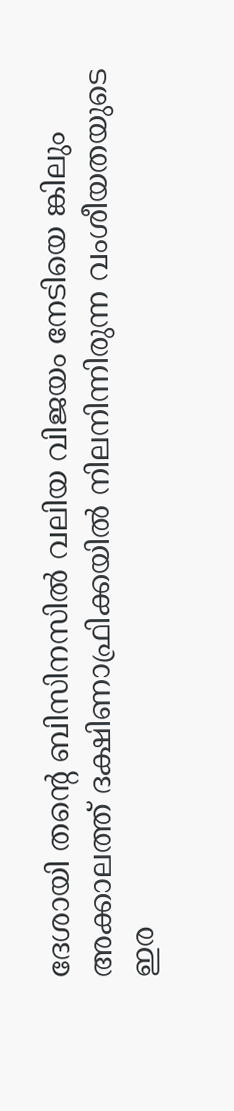ദേശായി തന്റെ ബിസിനസില്‍ വലിയ വിജയം നേടിയെ ങ്കിലും അക്കാലത്ത് ദക്ഷിണാഫ്രിക്കയില്‍ നിലനിന്നിരുന്ന വംശീയതയുടെ ഇര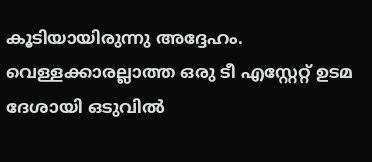കൂടിയായിരുന്നു അദ്ദേഹം. വെള്ളക്കാരല്ലാത്ത ഒരു ടീ എസ്റ്റേറ്റ് ഉടമ ദേശായി ഒടുവില്‍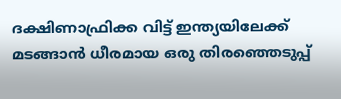ദക്ഷിണാഫ്രിക്ക വിട്ട് ഇന്ത്യയിലേക്ക് മടങ്ങാന്‍ ധീരമായ ഒരു തിരഞ്ഞെടുപ്പ്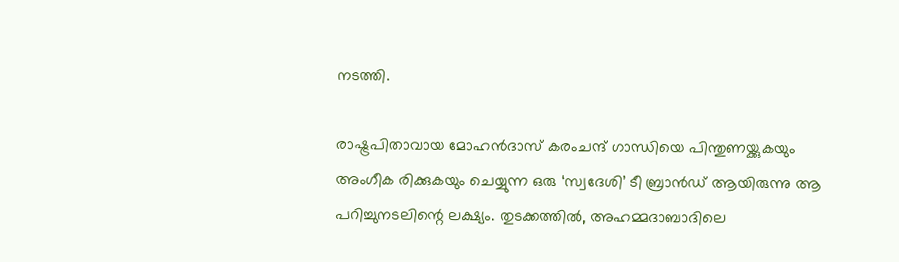നടത്തി.

രാഷ്ട്രപിതാവായ മോഹന്‍ദാസ് കരംചന്ദ് ഗാന്ധിയെ പിന്തുണയ്ക്കുകയും അംഗീക രിക്കുകയും ചെയ്യുന്ന ഒരു ‘സ്വദേശി’ ടീ ബ്രാന്‍ഡ് ആയിരുന്നു ആ പറിച്ചുനടലിന്റെ ലക്ഷ്യം. തുടക്കത്തില്‍, അഹമ്മദാബാദിലെ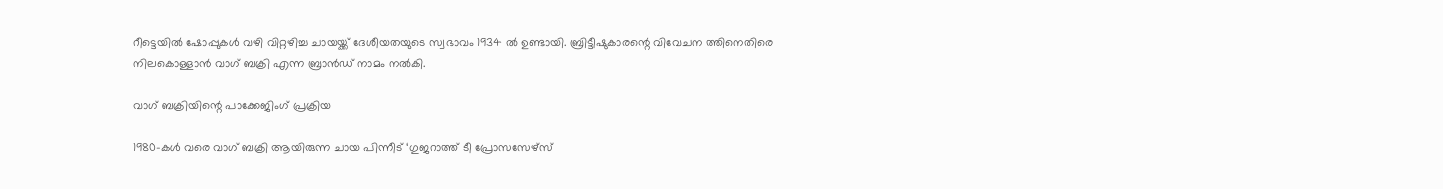റീട്ടെയില്‍ ഷോപ്പുകള്‍ വഴി വിറ്റഴിച്ച ചായയ്ക്ക് ദേശീയതയുടെ സ്വഭാവം 1934 ല്‍ ഉണ്ടായി. ബ്രിട്ടീഷുകാരന്റെ വിവേചന ത്തിനെതിരെ നിലകൊള്ളാന്‍ വാഗ് ബക്രി എന്ന ബ്രാന്‍ഡ് നാമം നല്‍കി.

വാഗ് ബക്രിയിന്റെ പാക്കേജിംഗ് പ്രക്രിയ

1980-കള്‍ വരെ വാഗ് ബക്രി ആയിരുന്ന ചായ പിന്നീട് ‘ഗുജറാത്ത് ടീ പ്രോസസേഴ്‌സ്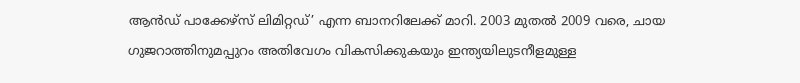ആന്‍ഡ് പാക്കേഴ്‌സ് ലിമിറ്റഡ്’ എന്ന ബാനറിലേക്ക് മാറി. 2003 മുതല്‍ 2009 വരെ, ചായ ഗുജറാത്തിനുമപ്പുറം അതിവേഗം വികസിക്കുകയും ഇന്ത്യയിലുടനീളമുള്ള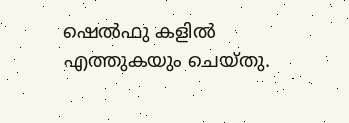ഷെല്‍ഫു കളില്‍ എത്തുകയും ചെയ്തു.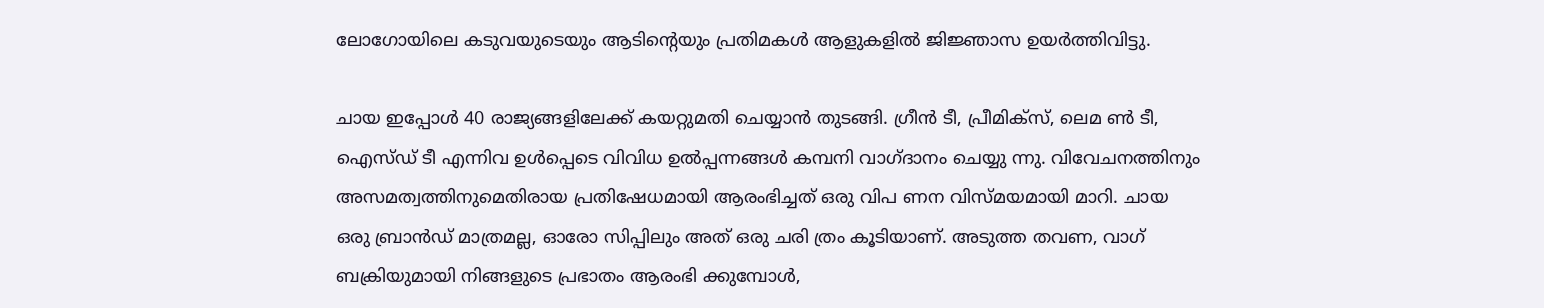ലോഗോയിലെ കടുവയുടെയും ആടിന്റെയും പ്രതിമകള്‍ ആളുകളില്‍ ജിജ്ഞാസ ഉയര്‍ത്തിവിട്ടു.

ചായ ഇപ്പോള്‍ 40 രാജ്യങ്ങളിലേക്ക് കയറ്റുമതി ചെയ്യാന്‍ തുടങ്ങി. ഗ്രീന്‍ ടീ, പ്രീമിക്സ്, ലെമ ണ്‍ ടീ, ഐസ്ഡ് ടീ എന്നിവ ഉള്‍പ്പെടെ വിവിധ ഉല്‍പ്പന്നങ്ങള്‍ കമ്പനി വാഗ്ദാനം ചെയ്യു ന്നു. വിവേചനത്തിനും അസമത്വത്തിനുമെതിരായ പ്രതിഷേധമായി ആരംഭിച്ചത് ഒരു വിപ ണന വിസ്മയമായി മാറി. ചായ ഒരു ബ്രാന്‍ഡ് മാത്രമല്ല, ഓരോ സിപ്പിലും അത് ഒരു ചരി ത്രം കൂടിയാണ്. അടുത്ത തവണ, വാഗ് ബക്രിയുമായി നിങ്ങളുടെ പ്രഭാതം ആരംഭി ക്കുമ്പോള്‍,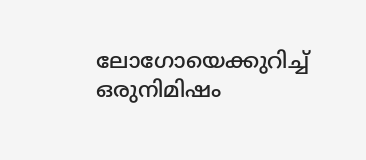ലോഗോയെക്കുറിച്ച് ഒരുനിമിഷം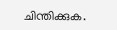ചിന്തിക്കുക.